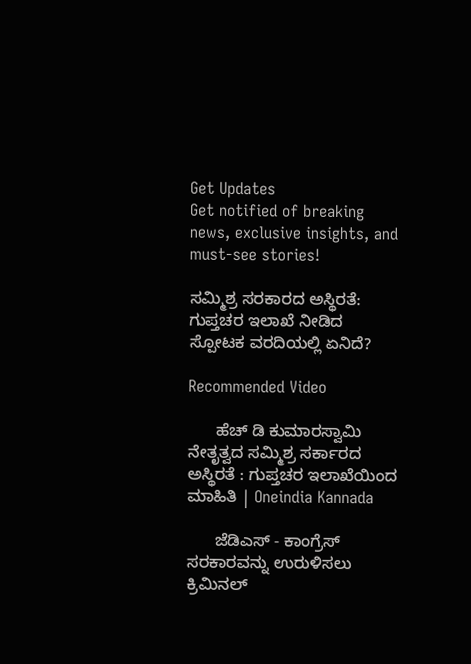Get Updates
Get notified of breaking news, exclusive insights, and must-see stories!

ಸಮ್ಮಿಶ್ರ ಸರಕಾರದ ಅಸ್ಥಿರತೆ: ಗುಪ್ತಚರ ಇಲಾಖೆ ನೀಡಿದ ಸ್ಪೋಟಕ ವರದಿಯಲ್ಲಿ ಏನಿದೆ?

Recommended Video

      ಹೆಚ್ ಡಿ ಕುಮಾರಸ್ವಾಮಿ ನೇತೃತ್ವದ ಸಮ್ಮಿಶ್ರ ಸರ್ಕಾರದ ಅಸ್ಥಿರತೆ : ಗುಪ್ತಚರ ಇಲಾಖೆಯಿಂದ ಮಾಹಿತಿ | Oneindia Kannada

      ಜೆಡಿಎಸ್ - ಕಾಂಗ್ರೆಸ್ ಸರಕಾರವನ್ನು ಉರುಳಿಸಲು ಕ್ರಿಮಿನಲ್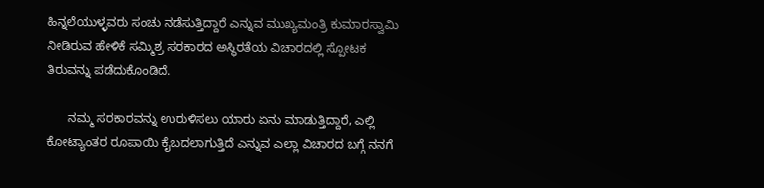ಹಿನ್ನಲೆಯುಳ್ಳವರು ಸಂಚು ನಡೆಸುತ್ತಿದ್ದಾರೆ ಎನ್ನುವ ಮುಖ್ಯಮಂತ್ರಿ ಕುಮಾರಸ್ವಾಮಿ ನೀಡಿರುವ ಹೇಳಿಕೆ ಸಮ್ಮಿಶ್ರ ಸರಕಾರದ ಅಸ್ಥಿರತೆಯ ವಿಚಾರದಲ್ಲಿ ಸ್ಪೋಟಕ ತಿರುವನ್ನು ಪಡೆದುಕೊಂಡಿದೆ.

      ನಮ್ಮ ಸರಕಾರವನ್ನು ಉರುಳಿಸಲು ಯಾರು ಏನು ಮಾಡುತ್ತಿದ್ದಾರೆ, ಎಲ್ಲಿ ಕೋಟ್ಯಾಂತರ ರೂಪಾಯಿ ಕೈಬದಲಾಗುತ್ತಿದೆ ಎನ್ನುವ ಎಲ್ಲಾ ವಿಚಾರದ ಬಗ್ಗೆ ನನಗೆ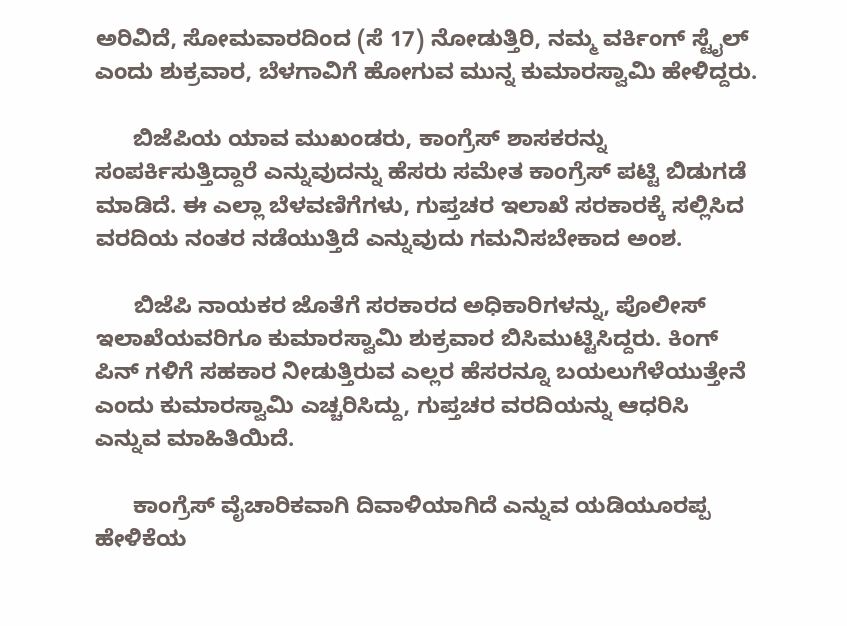ಅರಿವಿದೆ, ಸೋಮವಾರದಿಂದ (ಸೆ 17) ನೋಡುತ್ತಿರಿ, ನಮ್ಮ ವರ್ಕಿಂಗ್ ಸ್ಟೈಲ್ ಎಂದು ಶುಕ್ರವಾರ, ಬೆಳಗಾವಿಗೆ ಹೋಗುವ ಮುನ್ನ ಕುಮಾರಸ್ವಾಮಿ ಹೇಳಿದ್ದರು.

      ಬಿಜೆಪಿಯ ಯಾವ ಮುಖಂಡರು, ಕಾಂಗ್ರೆಸ್ ಶಾಸಕರನ್ನು ಸಂಪರ್ಕಿಸುತ್ತಿದ್ದಾರೆ ಎನ್ನುವುದನ್ನು ಹೆಸರು ಸಮೇತ ಕಾಂಗ್ರೆಸ್ ಪಟ್ಟಿ ಬಿಡುಗಡೆ ಮಾಡಿದೆ. ಈ ಎಲ್ಲಾ ಬೆಳವಣಿಗೆಗಳು, ಗುಪ್ತಚರ ಇಲಾಖೆ ಸರಕಾರಕ್ಕೆ ಸಲ್ಲಿಸಿದ ವರದಿಯ ನಂತರ ನಡೆಯುತ್ತಿದೆ ಎನ್ನುವುದು ಗಮನಿಸಬೇಕಾದ ಅಂಶ.

      ಬಿಜೆಪಿ ನಾಯಕರ ಜೊತೆಗೆ ಸರಕಾರದ ಅಧಿಕಾರಿಗಳನ್ನು, ಪೊಲೀಸ್ ಇಲಾಖೆಯವರಿಗೂ ಕುಮಾರಸ್ವಾಮಿ ಶುಕ್ರವಾರ ಬಿಸಿಮುಟ್ಟಿಸಿದ್ದರು. ಕಿಂಗ್ ಪಿನ್ ಗಳಿಗೆ ಸಹಕಾರ ನೀಡುತ್ತಿರುವ ಎಲ್ಲರ ಹೆಸರನ್ನೂ ಬಯಲುಗೆಳೆಯುತ್ತೇನೆ ಎಂದು ಕುಮಾರಸ್ವಾಮಿ ಎಚ್ಚರಿಸಿದ್ದು, ಗುಪ್ತಚರ ವರದಿಯನ್ನು ಆಧರಿಸಿ ಎನ್ನುವ ಮಾಹಿತಿಯಿದೆ.

      ಕಾಂಗ್ರೆಸ್ ವೈಚಾರಿಕವಾಗಿ ದಿವಾಳಿಯಾಗಿದೆ ಎನ್ನುವ ಯಡಿಯೂರಪ್ಪ ಹೇಳಿಕೆಯ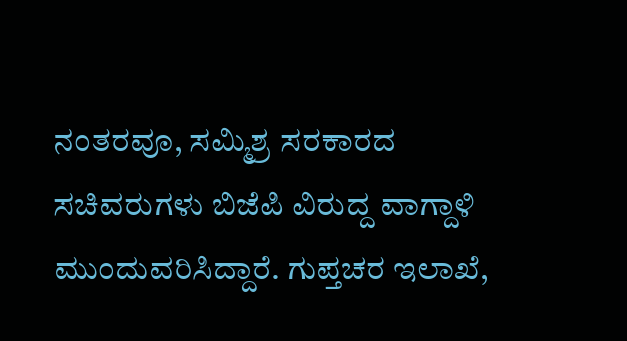ನಂತರವೂ, ಸಮ್ಮಿಶ್ರ ಸರಕಾರದ ಸಚಿವರುಗಳು ಬಿಜೆಪಿ ವಿರುದ್ದ ವಾಗ್ದಾಳಿ ಮುಂದುವರಿಸಿದ್ದಾರೆ. ಗುಪ್ತಚರ ಇಲಾಖೆ,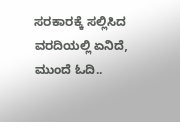ಸರಕಾರಕ್ಕೆ ಸಲ್ಲಿಸಿದ ವರದಿಯಲ್ಲಿ ಏನಿದೆ, ಮುಂದೆ ಓದಿ..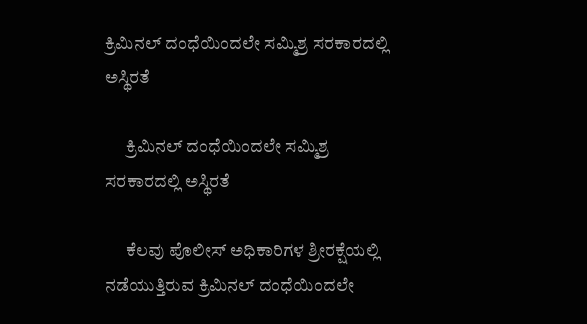ಕ್ರಿಮಿನಲ್ ದಂಧೆಯಿಂದಲೇ ಸಮ್ಮಿಶ್ರ ಸರಕಾರದಲ್ಲಿ ಅಸ್ಥಿರತೆ

      ಕ್ರಿಮಿನಲ್ ದಂಧೆಯಿಂದಲೇ ಸಮ್ಮಿಶ್ರ ಸರಕಾರದಲ್ಲಿ ಅಸ್ಥಿರತೆ

      ಕೆಲವು ಪೊಲೀಸ್ ಅಧಿಕಾರಿಗಳ ಶ್ರೀರಕ್ಷೆಯಲ್ಲಿ ನಡೆಯುತ್ತಿರುವ ಕ್ರಿಮಿನಲ್ ದಂಧೆಯಿಂದಲೇ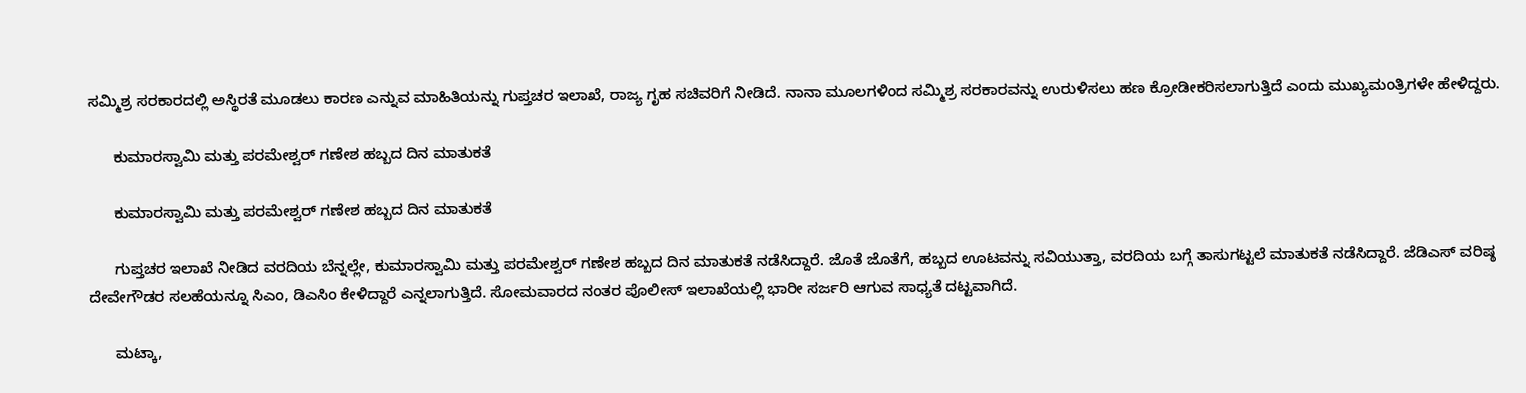ಸಮ್ಮಿಶ್ರ ಸರಕಾರದಲ್ಲಿ ಅಸ್ಥಿರತೆ ಮೂಡಲು ಕಾರಣ ಎನ್ನುವ ಮಾಹಿತಿಯನ್ನು ಗುಪ್ತಚರ ಇಲಾಖೆ, ರಾಜ್ಯ ಗೃಹ ಸಚಿವರಿಗೆ ನೀಡಿದೆ. ನಾನಾ ಮೂಲಗಳಿಂದ ಸಮ್ಮಿಶ್ರ ಸರಕಾರವನ್ನು ಉರುಳಿಸಲು ಹಣ ಕ್ರೋಡೀಕರಿಸಲಾಗುತ್ತಿದೆ ಎಂದು ಮುಖ್ಯಮಂತ್ರಿಗಳೇ ಹೇಳಿದ್ದರು.

      ಕುಮಾರಸ್ವಾಮಿ ಮತ್ತು ಪರಮೇಶ್ವರ್ ಗಣೇಶ ಹಬ್ಬದ ದಿನ ಮಾತುಕತೆ

      ಕುಮಾರಸ್ವಾಮಿ ಮತ್ತು ಪರಮೇಶ್ವರ್ ಗಣೇಶ ಹಬ್ಬದ ದಿನ ಮಾತುಕತೆ

      ಗುಪ್ತಚರ ಇಲಾಖೆ ನೀಡಿದ ವರದಿಯ ಬೆನ್ನಲ್ಲೇ, ಕುಮಾರಸ್ವಾಮಿ ಮತ್ತು ಪರಮೇಶ್ವರ್ ಗಣೇಶ ಹಬ್ಬದ ದಿನ ಮಾತುಕತೆ ನಡೆಸಿದ್ದಾರೆ. ಜೊತೆ ಜೊತೆಗೆ, ಹಬ್ಬದ ಊಟವನ್ನು ಸವಿಯುತ್ತಾ, ವರದಿಯ ಬಗ್ಗೆ ತಾಸುಗಟ್ಟಲೆ ಮಾತುಕತೆ ನಡೆಸಿದ್ದಾರೆ. ಜೆಡಿಎಸ್ ವರಿಷ್ಠ ದೇವೇಗೌಡರ ಸಲಹೆಯನ್ನೂ ಸಿಎಂ, ಡಿಎಸಿಂ ಕೇಳಿದ್ದಾರೆ ಎನ್ನಲಾಗುತ್ತಿದೆ. ಸೋಮವಾರದ ನಂತರ ಪೊಲೀಸ್ ಇಲಾಖೆಯಲ್ಲಿ ಭಾರೀ ಸರ್ಜರಿ ಆಗುವ ಸಾಧ್ಯತೆ ದಟ್ಟವಾಗಿದೆ.

      ಮಟ್ಕಾ,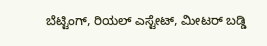ಬೆಟ್ಟಿಂಗ್, ರಿಯಲ್ ಎಸ್ಟೇಟ್, ಮೀಟರ್ ಬಡ್ಡಿ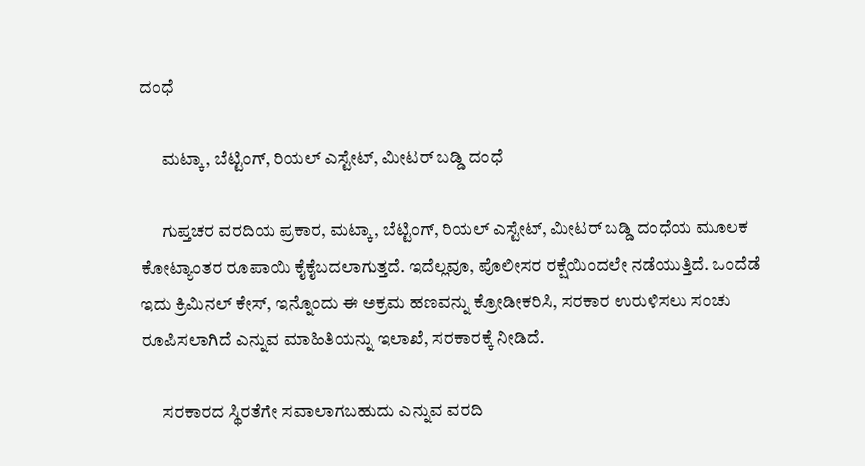ದಂಧೆ

      ಮಟ್ಕಾ, ಬೆಟ್ಟಿಂಗ್, ರಿಯಲ್ ಎಸ್ಟೇಟ್, ಮೀಟರ್ ಬಡ್ಡಿ ದಂಧೆ

      ಗುಪ್ತಚರ ವರದಿಯ ಪ್ರಕಾರ, ಮಟ್ಕಾ, ಬೆಟ್ಟಿಂಗ್, ರಿಯಲ್ ಎಸ್ಟೇಟ್, ಮೀಟರ್ ಬಡ್ಡಿ ದಂಧೆಯ ಮೂಲಕ ಕೋಟ್ಯಾಂತರ ರೂಪಾಯಿ ಕೈಕೈಬದಲಾಗುತ್ತದೆ. ಇದೆಲ್ಲವೂ, ಪೊಲೀಸರ ರಕ್ಷೆಯಿಂದಲೇ ನಡೆಯುತ್ತಿದೆ. ಒಂದೆಡೆ ಇದು ಕ್ರಿಮಿನಲ್ ಕೇಸ್, ಇನ್ನೊಂದು ಈ ಅಕ್ರಮ ಹಣವನ್ನು ಕ್ರೋಡೀಕರಿಸಿ, ಸರಕಾರ ಉರುಳಿಸಲು ಸಂಚು ರೂಪಿಸಲಾಗಿದೆ ಎನ್ನುವ ಮಾಹಿತಿಯನ್ನು ಇಲಾಖೆ, ಸರಕಾರಕ್ಕೆ ನೀಡಿದೆ.

      ಸರಕಾರದ ಸ್ಥಿರತೆಗೇ ಸವಾಲಾಗಬಹುದು ಎನ್ನುವ ವರದಿ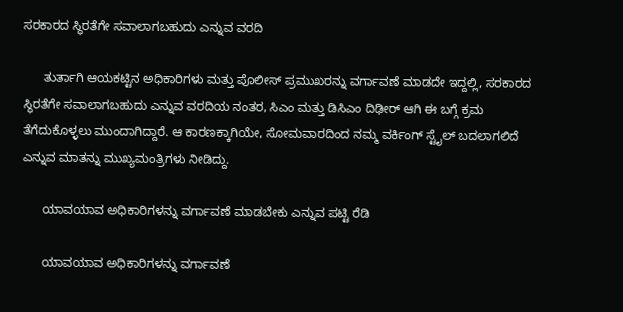ಸರಕಾರದ ಸ್ಥಿರತೆಗೇ ಸವಾಲಾಗಬಹುದು ಎನ್ನುವ ವರದಿ

      ತುರ್ತಾಗಿ ಆಯಕಟ್ಟಿನ ಅಧಿಕಾರಿಗಳು ಮತ್ತು ಪೊಲೀಸ್ ಪ್ರಮುಖರನ್ನು ವರ್ಗಾವಣೆ ಮಾಡದೇ ಇದ್ದಲ್ಲಿ, ಸರಕಾರದ ಸ್ಥಿರತೆಗೇ ಸವಾಲಾಗಬಹುದು ಎನ್ನುವ ವರದಿಯ ನಂತರ, ಸಿಎಂ ಮತ್ತು ಡಿಸಿಎಂ ದಿಢೀರ್ ಆಗಿ ಈ ಬಗ್ಗೆ ಕ್ರಮ ತೆಗೆದುಕೊಳ್ಳಲು ಮುಂದಾಗಿದ್ದಾರೆ. ಆ ಕಾರಣಕ್ಕಾಗಿಯೇ, ಸೋಮವಾರದಿಂದ ನಮ್ಮ ವರ್ಕಿಂಗ್ ಸ್ಟೈಲ್ ಬದಲಾಗಲಿದೆ ಎನ್ನುವ ಮಾತನ್ನು ಮುಖ್ಯಮಂತ್ರಿಗಳು ನೀಡಿದ್ದು.

      ಯಾವಯಾವ ಅಧಿಕಾರಿಗಳನ್ನು ವರ್ಗಾವಣೆ ಮಾಡಬೇಕು ಎನ್ನುವ ಪಟ್ಟಿ ರೆಡಿ

      ಯಾವಯಾವ ಅಧಿಕಾರಿಗಳನ್ನು ವರ್ಗಾವಣೆ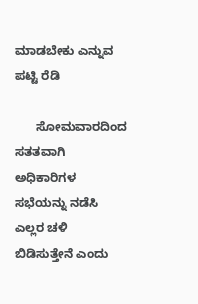ಮಾಡಬೇಕು ಎನ್ನುವ ಪಟ್ಟಿ ರೆಡಿ

      ಸೋಮವಾರದಿಂದ ಸತತವಾಗಿ ಅಧಿಕಾರಿಗಳ ಸಭೆಯನ್ನು ನಡೆಸಿ ಎಲ್ಲರ ಚಳಿ ಬಿಡಿಸುತ್ತೇನೆ ಎಂದು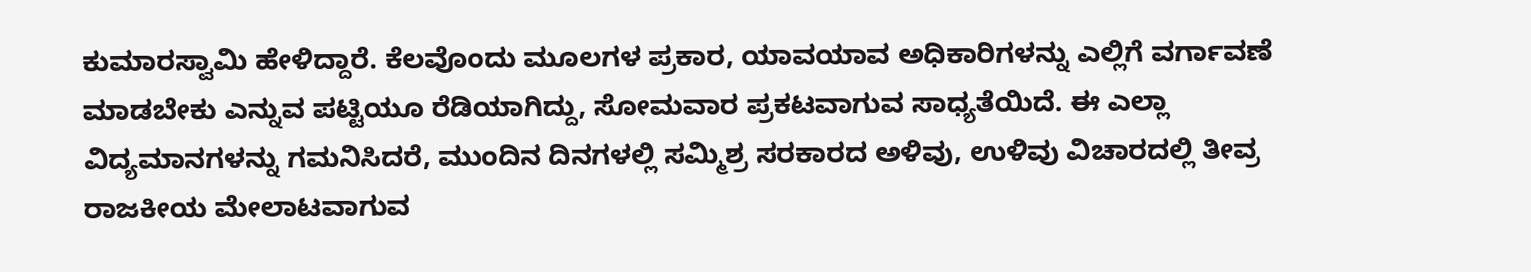ಕುಮಾರಸ್ವಾಮಿ ಹೇಳಿದ್ದಾರೆ. ಕೆಲವೊಂದು ಮೂಲಗಳ ಪ್ರಕಾರ, ಯಾವಯಾವ ಅಧಿಕಾರಿಗಳನ್ನು ಎಲ್ಲಿಗೆ ವರ್ಗಾವಣೆ ಮಾಡಬೇಕು ಎನ್ನುವ ಪಟ್ಟಿಯೂ ರೆಡಿಯಾಗಿದ್ದು, ಸೋಮವಾರ ಪ್ರಕಟವಾಗುವ ಸಾಧ್ಯತೆಯಿದೆ. ಈ ಎಲ್ಲಾ ವಿದ್ಯಮಾನಗಳನ್ನು ಗಮನಿಸಿದರೆ, ಮುಂದಿನ ದಿನಗಳಲ್ಲಿ ಸಮ್ಮಿಶ್ರ ಸರಕಾರದ ಅಳಿವು, ಉಳಿವು ವಿಚಾರದಲ್ಲಿ ತೀವ್ರ ರಾಜಕೀಯ ಮೇಲಾಟವಾಗುವ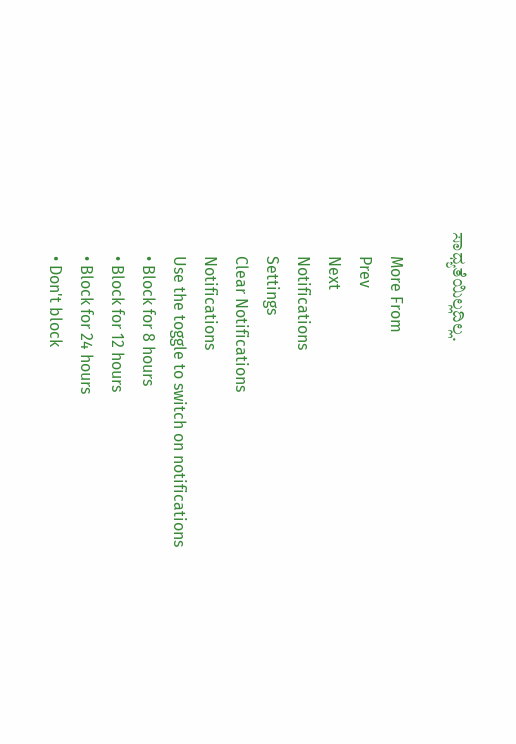ಸಾಧ್ಯತೆಯಿಲ್ಲದಿಲ್ಲ.

      More From
      Prev
      Next
      Notifications
      Settings
      Clear Notifications
      Notifications
      Use the toggle to switch on notifications
      • Block for 8 hours
      • Block for 12 hours
      • Block for 24 hours
      • Don't block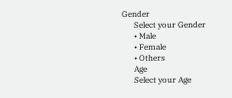Gender
      Select your Gender
      • Male
      • Female
      • Others
      Age
      Select your Age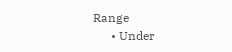Range
      • Under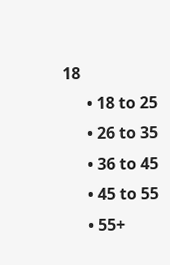18
      • 18 to 25
      • 26 to 35
      • 36 to 45
      • 45 to 55
      • 55+